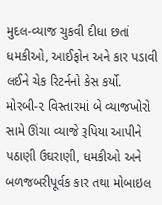મુદલ-વ્યાજ ચુકવી દીધા છતાં ધમકીઓ, આઈફોન અને કાર પડાવી લઈને ચેક રિટર્નનો કેસ કર્યો.
મોરબી-૨ વિસ્તારમાં બે વ્યાજખોરો સામે ઊંચા વ્યાજે રૂપિયા આપીને પઠાણી ઉઘરાણી, ધમકીઓ અને બળજબરીપૂર્વક કાર તથા મોબાઇલ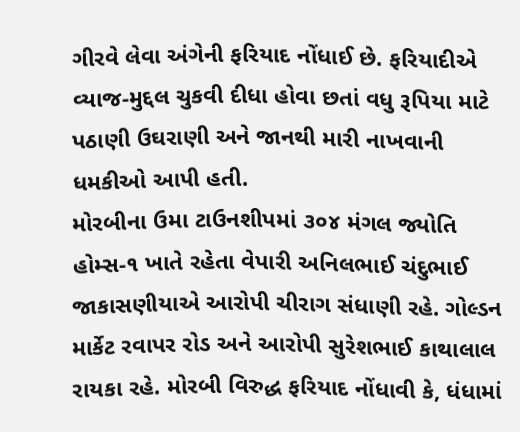ગીરવે લેવા અંગેની ફરિયાદ નોંધાઈ છે. ફરિયાદીએ વ્યાજ-મુદ્દલ ચુકવી દીધા હોવા છતાં વધુ રૂપિયા માટે પઠાણી ઉઘરાણી અને જાનથી મારી નાખવાની ધમકીઓ આપી હતી.
મોરબીના ઉમા ટાઉનશીપમાં ૩૦૪ મંગલ જ્યોતિ હોમ્સ-૧ ખાતે રહેતા વેપારી અનિલભાઈ ચંદુભાઈ જાકાસણીયાએ આરોપી ચીરાગ સંધાણી રહે. ગોલ્ડન માર્કેટ રવાપર રોડ અને આરોપી સુરેશભાઈ કાથાલાલ રાયકા રહે. મોરબી વિરુદ્ધ ફરિયાદ નોંધાવી કે, ધંધામાં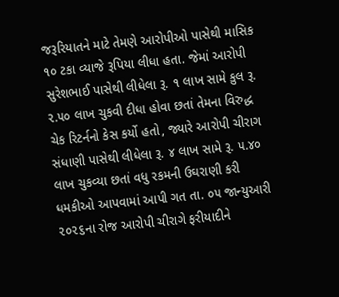જરૂરિયાતને માટે તેમણે આરોપીઓ પાસેથી માસિક ૧૦ ટકા વ્યાજે રૂપિયા લીધા હતા. જેમાં આરોપી સુરેશભાઈ પાસેથી લીધેલા રૂ. ૧ લાખ સામે કુલ રૂ. ૨.૫૦ લાખ ચુકવી દીધા હોવા છતાં તેમના વિરુદ્ધ ચેક રિટર્નનો કેસ કર્યો હતો, જ્યારે આરોપી ચીરાગ સંધાણી પાસેથી લીધેલા રૂ. ૪ લાખ સામે રૂ. ૫.૪૦ લાખ ચુકવ્યા છતાં વધુ રકમની ઉઘરાણી કરી ધમકીઓ આપવામાં આપી ગત તા. ૦૫ જાન્યુઆરી ૨૦૨૬ના રોજ આરોપી ચીરાગે ફરીયાદીને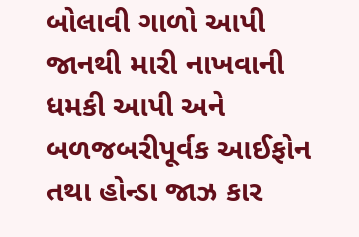બોલાવી ગાળો આપી જાનથી મારી નાખવાની ધમકી આપી અને બળજબરીપૂર્વક આઈફોન તથા હોન્ડા જાઝ કાર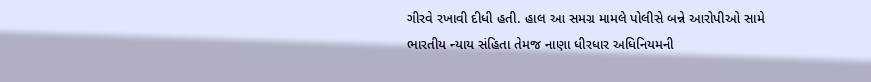ગીરવે રખાવી દીધી હતી. હાલ આ સમગ્ર મામલે પોલીસે બન્ને આરોપીઓ સામે ભારતીય ન્યાય સંહિતા તેમજ નાણા ધીરધાર અધિનિયમની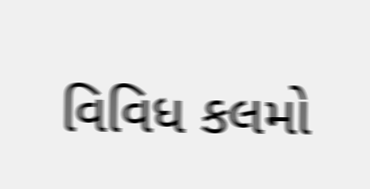વિવિધ કલમો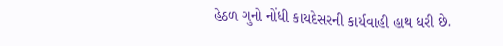હેઠળ ગુનો નોંધી કાયદેસરની કાર્યવાહી હાથ ધરી છે.